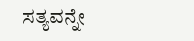ಸತ್ಯವನ್ನೇ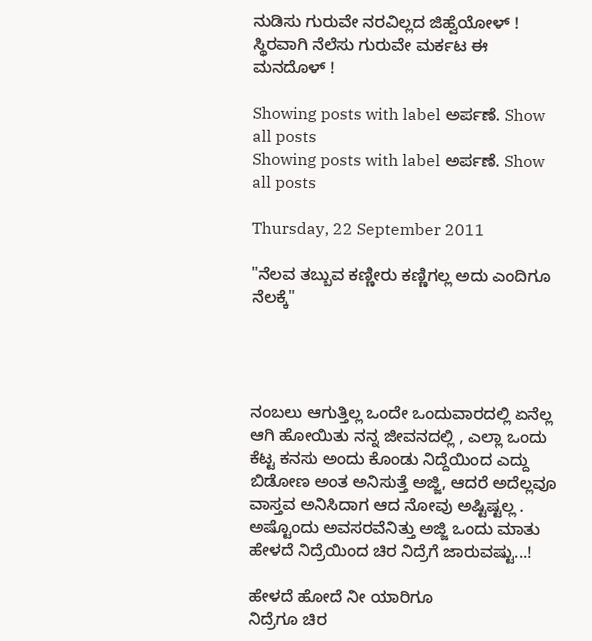ನುಡಿಸು ಗುರುವೇ ನರವಿಲ್ಲದ ಜಿಹ್ವೆಯೋಳ್ ! ಸ್ಥಿರವಾಗಿ ನೆಲೆಸು ಗುರುವೇ ಮರ್ಕಟ ಈ ಮನದೊಳ್ !

Showing posts with label ಅರ್ಪಣೆ. Show all posts
Showing posts with label ಅರ್ಪಣೆ. Show all posts

Thursday, 22 September 2011

"ನೆಲವ ತಬ್ಬುವ ಕಣ್ಣೀರು ಕಣ್ಣಿಗಲ್ಲ ಅದು ಎಂದಿಗೂ ನೆಲಕ್ಕೆ"




ನಂಬಲು ಆಗುತ್ತಿಲ್ಲ ಒಂದೇ ಒಂದುವಾರದಲ್ಲಿ ಏನೆಲ್ಲ ಆಗಿ ಹೋಯಿತು ನನ್ನ ಜೀವನದಲ್ಲಿ , ಎಲ್ಲಾ ಒಂದು ಕೆಟ್ಟ ಕನಸು ಅಂದು ಕೊಂಡು ನಿದ್ದೆಯಿಂದ ಎದ್ದು ಬಿಡೋಣ ಅಂತ ಅನಿಸುತ್ತೆ ಅಜ್ಜಿ, ಆದರೆ ಅದೆಲ್ಲವೂ ವಾಸ್ತವ ಅನಿಸಿದಾಗ ಆದ ನೋವು ಅಷ್ಟಿಷ್ಟಲ್ಲ . ಅಷ್ಟೊಂದು ಅವಸರವೆನಿತ್ತು ಅಜ್ಜಿ ಒಂದು ಮಾತು ಹೇಳದೆ ನಿದ್ರೆಯಿಂದ ಚಿರ ನಿದ್ರೆಗೆ ಜಾರುವಷ್ಟು...!

ಹೇಳದೆ ಹೋದೆ ನೀ ಯಾರಿಗೂ
ನಿದ್ರೆಗೂ ಚಿರ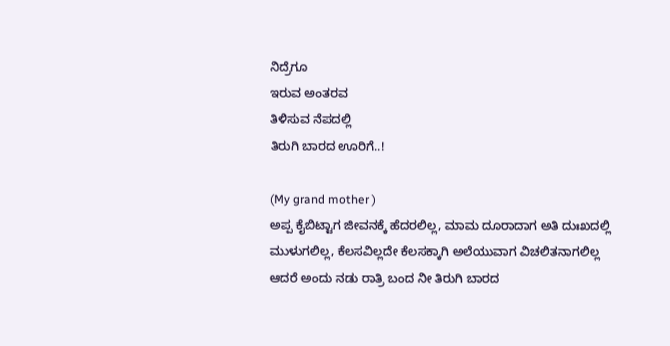ನಿದ್ರೆಗೂ
ಇರುವ ಅಂತರವ
ತಿಳಿಸುವ ನೆಪದಲ್ಲಿ
ತಿರುಗಿ ಬಾರದ ಊರಿಗೆ..!

(My grand mother )
ಅಪ್ಪ ಕೈಬಿಟ್ಟಾಗ ಜೀವನಕ್ಕೆ ಹೆದರಲಿಲ್ಲ, ಮಾಮ ದೂರಾದಾಗ ಅತಿ ದುಃಖದಲ್ಲಿ ಮುಳುಗಲಿಲ್ಲ, ಕೆಲಸವಿಲ್ಲದೇ ಕೆಲಸಕ್ಕಾಗಿ ಅಲೆಯುವಾಗ ವಿಚಲಿತನಾಗಲಿಲ್ಲ ಆದರೆ ಅಂದು ನಡು ರಾತ್ರಿ ಬಂದ ನೀ ತಿರುಗಿ ಬಾರದ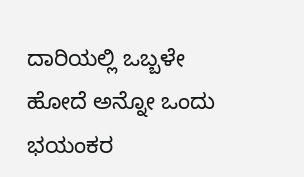ದಾರಿಯಲ್ಲಿ ಒಬ್ಬಳೇ ಹೋದೆ ಅನ್ನೋ ಒಂದು ಭಯಂಕರ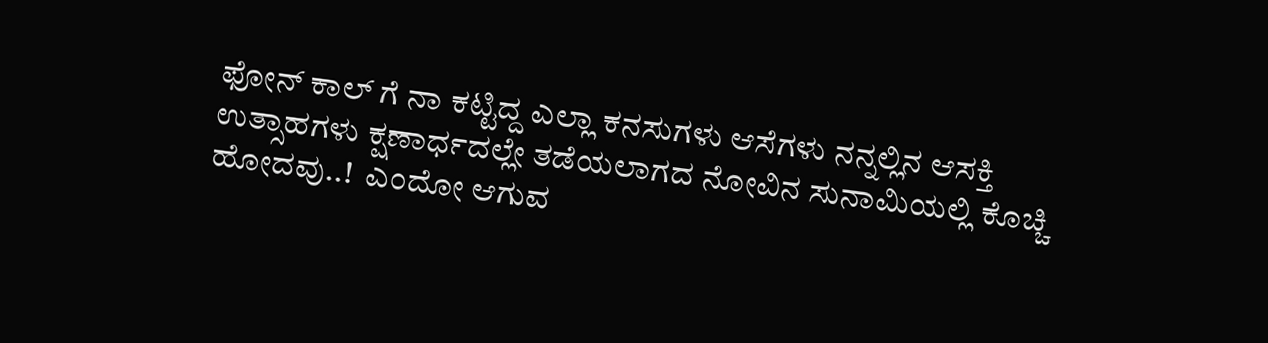ಫೋನ್ ಕಾಲ್ ಗೆ ನಾ ಕಟ್ಟಿದ್ದ ಎಲ್ಲಾ ಕನಸುಗಳು ಆಸೆಗಳು ನನ್ನಲ್ಲಿನ ಆಸಕ್ತಿ ಉತ್ಸಾಹಗಳು ಕ್ಷಣಾರ್ಧದಲ್ಲೇ ತಡೆಯಲಾಗದ ನೋವಿನ ಸುನಾಮಿಯಲ್ಲಿ ಕೊಚ್ಚಿ ಹೋದವು..!  ಎಂದೋ ಆಗುವ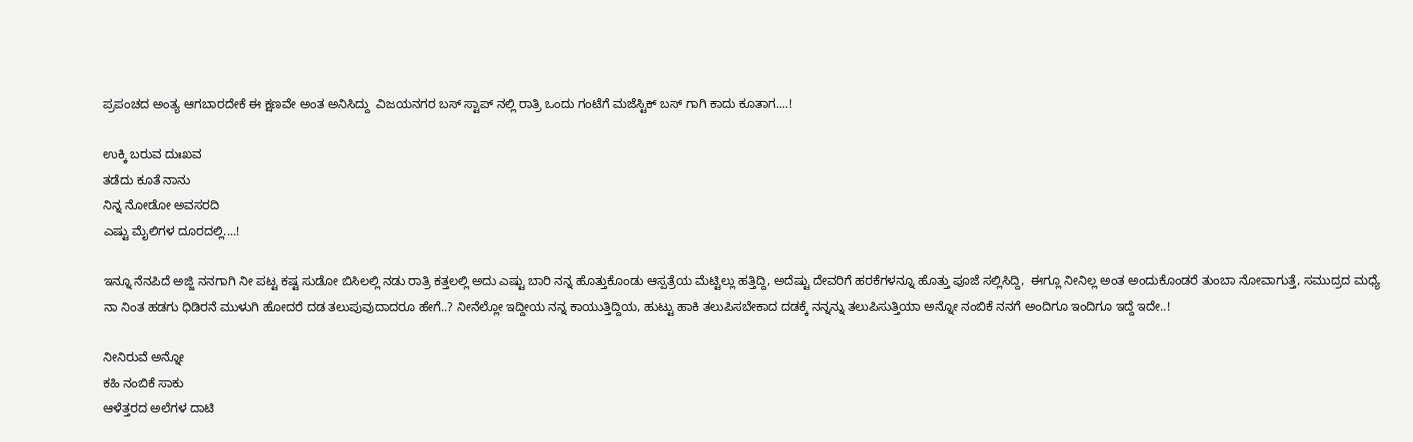ಪ್ರಪಂಚದ ಅಂತ್ಯ ಆಗಬಾರದೇಕೆ ಈ ಕ್ಷಣವೇ ಅಂತ ಅನಿಸಿದ್ದು  ವಿಜಯನಗರ ಬಸ್ ಸ್ಟಾಪ್ ನಲ್ಲಿ ರಾತ್ರಿ ಒಂದು ಗಂಟೆಗೆ ಮಜೆಸ್ಟಿಕ್ ಬಸ್ ಗಾಗಿ ಕಾದು ಕೂತಾಗ....!

ಉಕ್ಕಿ ಬರುವ ದುಃಖವ
ತಡೆದು ಕೂತೆ ನಾನು
ನಿನ್ನ ನೋಡೋ ಅವಸರದಿ
ಎಷ್ಟು ಮೈಲಿಗಳ ದೂರದಲ್ಲಿ....!

ಇನ್ನೂ ನೆನಪಿದೆ ಅಜ್ಜಿ ನನಗಾಗಿ ನೀ ಪಟ್ಟ ಕಷ್ಟ ಸುಡೋ ಬಿಸಿಲಲ್ಲಿ ನಡು ರಾತ್ರಿ ಕತ್ತಲಲ್ಲಿ ಅದು ಎಷ್ಟು ಬಾರಿ ನನ್ನ ಹೊತ್ತುಕೊಂಡು ಆಸ್ಪತ್ರೆಯ ಮೆಟ್ಟಿಲ್ಲು ಹತ್ತಿದ್ದಿ, ಅದೆಷ್ಟು ದೇವರಿಗೆ ಹರಕೆಗಳನ್ನೂ ಹೊತ್ತು ಪೂಜೆ ಸಲ್ಲಿಸಿದ್ದಿ,  ಈಗ್ಲೂ ನೀನಿಲ್ಲ ಅಂತ ಅಂದುಕೊಂಡರೆ ತುಂಬಾ ನೋವಾಗುತ್ತೆ, ಸಮುದ್ರದ ಮಧ್ಯೆ ನಾ ನಿಂತ ಹಡಗು ಧಿಡಿರನೆ ಮುಳುಗಿ ಹೋದರೆ ದಡ ತಲುಪುವುದಾದರೂ ಹೇಗೆ..? ನೀನೆಲ್ಲೋ ಇದ್ದೀಯ ನನ್ನ ಕಾಯುತ್ತಿದ್ದಿಯ, ಹುಟ್ಟು ಹಾಕಿ ತಲುಪಿಸಬೇಕಾದ ದಡಕ್ಕೆ ನನ್ನನ್ನು ತಲುಪಿಸುತ್ತಿಯಾ ಅನ್ನೋ ನಂಬಿಕೆ ನನಗೆ ಅಂದಿಗೂ ಇಂದಿಗೂ ಇದ್ದೆ ಇದೇ..!

ನೀನಿರುವೆ ಅನ್ನೋ
ಕಹಿ ನಂಬಿಕೆ ಸಾಕು
ಆಳೆತ್ತರದ ಅಲೆಗಳ ದಾಟಿ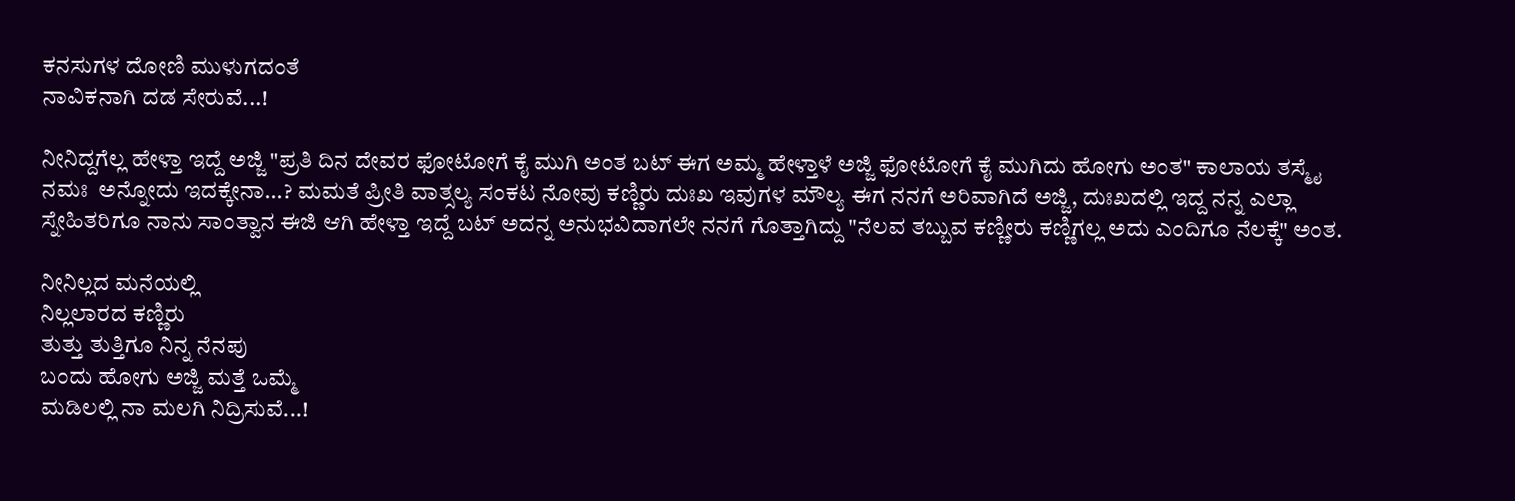ಕನಸುಗಳ ದೋಣಿ ಮುಳುಗದಂತೆ
ನಾವಿಕನಾಗಿ ದಡ ಸೇರುವೆ...!

ನೀನಿದ್ದಗೆಲ್ಲ ಹೇಳ್ತಾ ಇದ್ದೆ ಅಜ್ಜಿ "ಪ್ರತಿ ದಿನ ದೇವರ ಫೋಟೋಗೆ ಕೈ ಮುಗಿ ಅಂತ ಬಟ್ ಈಗ ಅಮ್ಮ ಹೇಳ್ತಾಳೆ ಅಜ್ಜಿ ಫೋಟೋಗೆ ಕೈ ಮುಗಿದು ಹೋಗು ಅಂತ" ಕಾಲಾಯ ತಸ್ಮೈ ನಮಃ  ಅನ್ನೋದು ಇದಕ್ಕೇನಾ...? ಮಮತೆ ಪ್ರೀತಿ ವಾತ್ಸಲ್ಯ ಸಂಕಟ ನೋವು ಕಣ್ಣಿರು ದುಃಖ ಇವುಗಳ ಮೌಲ್ಯ ಈಗ ನನಗೆ ಅರಿವಾಗಿದೆ ಅಜ್ಜಿ, ದುಃಖದಲ್ಲಿ ಇದ್ದ ನನ್ನ ಎಲ್ಲಾ ಸ್ನೇಹಿತರಿಗೂ ನಾನು ಸಾಂತ್ವಾನ ಈಜಿ ಆಗಿ ಹೇಳ್ತಾ ಇದ್ದೆ ಬಟ್ ಅದನ್ನ ಅನುಭವಿದಾಗಲೇ ನನಗೆ ಗೊತ್ತಾಗಿದ್ದು "ನೆಲವ ತಬ್ಬುವ ಕಣ್ಣೀರು ಕಣ್ಣಿಗಲ್ಲ ಅದು ಎಂದಿಗೂ ನೆಲಕ್ಕೆ" ಅಂತ.

ನೀನಿಲ್ಲದ ಮನೆಯಲ್ಲಿ
ನಿಲ್ಲಲಾರದ ಕಣ್ಣಿರು
ತುತ್ತು ತುತ್ತಿಗೂ ನಿನ್ನ ನೆನಪು
ಬಂದು ಹೋಗು ಅಜ್ಜಿ ಮತ್ತೆ ಒಮ್ಮೆ
ಮಡಿಲಲ್ಲಿ ನಾ ಮಲಗಿ ನಿದ್ರಿಸುವೆ...!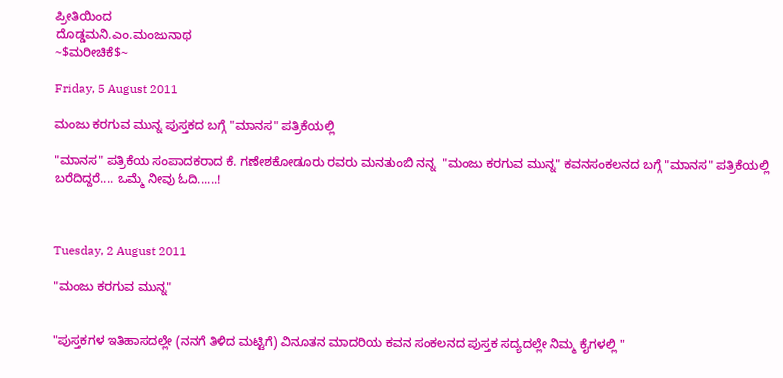ಪ್ರೀತಿಯಿಂದ
ದೊಡ್ಡಮನಿ.ಎಂ.ಮಂಜುನಾಥ
~$ಮರೀಚಿಕೆ$~

Friday, 5 August 2011

ಮಂಜು ಕರಗುವ ಮುನ್ನ ಪುಸ್ತಕದ ಬಗ್ಗೆ "ಮಾನಸ" ಪತ್ರಿಕೆಯಲ್ಲಿ

"ಮಾನಸ" ಪತ್ರಿಕೆಯ ಸಂಪಾದಕರಾದ ಕೆ. ಗಣೇಶಕೋಡೂರು ರವರು ಮನತುಂಬಿ ನನ್ನ  "ಮಂಜು ಕರಗುವ ಮುನ್ನ" ಕವನಸಂಕಲನದ ಬಗ್ಗೆ "ಮಾನಸ" ಪತ್ರಿಕೆಯಲ್ಲಿ ಬರೆದಿದ್ದರೆ.... ಒಮ್ಮೆ ನೀವು ಓದಿ......!



Tuesday, 2 August 2011

"ಮಂಜು ಕರಗುವ ಮುನ್ನ"


"ಪುಸ್ತಕಗಳ ಇತಿಹಾಸದಲ್ಲೇ (ನನಗೆ ತಿಳಿದ ಮಟ್ಟಿಗೆ) ವಿನೂತನ ಮಾದರಿಯ ಕವನ ಸಂಕಲನದ ಪುಸ್ತಕ ಸದ್ಯದಲ್ಲೇ ನಿಮ್ಮ ಕೈಗಳಲ್ಲಿ "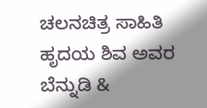ಚಲನಚಿತ್ರ ಸಾಹಿತಿ ಹೃದಯ ಶಿವ ಅವರ ಬೆನ್ನುಡಿ &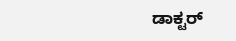ಡಾಕ್ಟರ್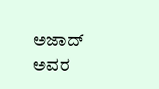ಅಜಾದ್ ಅವರ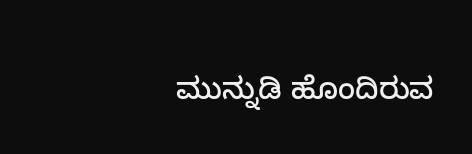ಮುನ್ನುಡಿ ಹೊಂದಿರುವ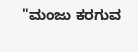"ಮಂಜು ಕರಗುವ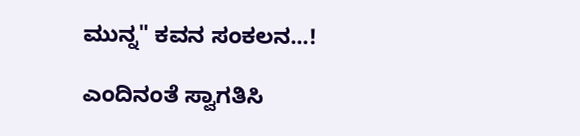ಮುನ್ನ" ಕವನ ಸಂಕಲನ...!

ಎಂದಿನಂತೆ ಸ್ವಾಗತಿಸಿ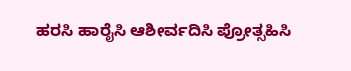ಹರಸಿ ಹಾರೈಸಿ ಆಶೀರ್ವದಿಸಿ ಪ್ರೋತ್ಸಹಿಸಿ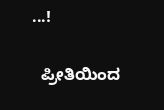...!

  ಪ್ರೀತಿಯಿಂದ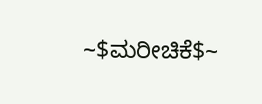~$ಮರೀಚಿಕೆ$~